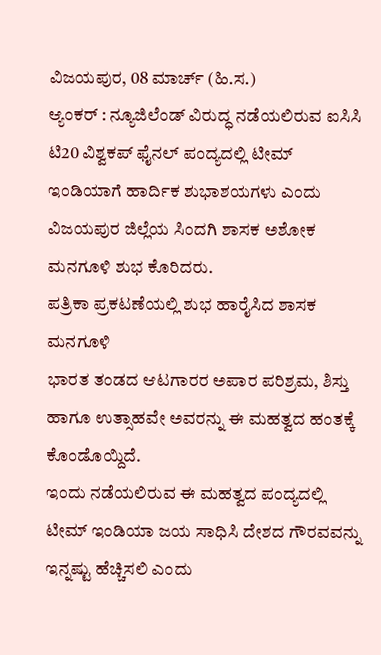ವಿಜಯಪುರ, 08 ಮಾರ್ಚ್ (ಹಿ.ಸ.)
ಆ್ಯಂಕರ್ : ನ್ಯೂಜಿಲೆಂಡ್ ವಿರುದ್ಧ ನಡೆಯಲಿರುವ ಐಸಿಸಿ ಟಿ20 ವಿಶ್ವಕಪ್ ಫೈನಲ್ ಪಂದ್ಯದಲ್ಲಿ ಟೀಮ್ ಇಂಡಿಯಾಗೆ ಹಾರ್ದಿಕ ಶುಭಾಶಯಗಳು ಎಂದು ವಿಜಯಪುರ ಜಿಲ್ಲೆಯ ಸಿಂದಗಿ ಶಾಸಕ ಅಶೋಕ ಮನಗೂಳಿ ಶುಭ ಕೊರಿದರು.
ಪತ್ರಿಕಾ ಪ್ರಕಟಣೆಯಲ್ಲಿ ಶುಭ ಹಾರೈಸಿದ ಶಾಸಕ ಮನಗೂಳಿ
ಭಾರತ ತಂಡದ ಆಟಗಾರರ ಅಪಾರ ಪರಿಶ್ರಮ, ಶಿಸ್ತು ಹಾಗೂ ಉತ್ಸಾಹವೇ ಅವರನ್ನು ಈ ಮಹತ್ವದ ಹಂತಕ್ಕೆ ಕೊಂಡೊಯ್ದಿದೆ.
ಇಂದು ನಡೆಯಲಿರುವ ಈ ಮಹತ್ವದ ಪಂದ್ಯದಲ್ಲಿ ಟೀಮ್ ಇಂಡಿಯಾ ಜಯ ಸಾಧಿಸಿ ದೇಶದ ಗೌರವವನ್ನು ಇನ್ನಷ್ಟು ಹೆಚ್ಚಿಸಲಿ ಎಂದು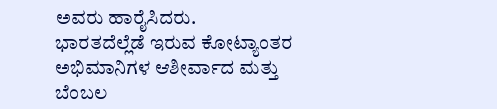ಅವರು ಹಾರೈಸಿದರು.
ಭಾರತದೆಲ್ಲೆಡೆ ಇರುವ ಕೋಟ್ಯಾಂತರ ಅಭಿಮಾನಿಗಳ ಆಶೀರ್ವಾದ ಮತ್ತು ಬೆಂಬಲ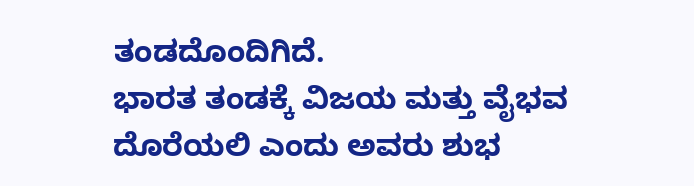ತಂಡದೊಂದಿಗಿದೆ.
ಭಾರತ ತಂಡಕ್ಕೆ ವಿಜಯ ಮತ್ತು ವೈಭವ ದೊರೆಯಲಿ ಎಂದು ಅವರು ಶುಭ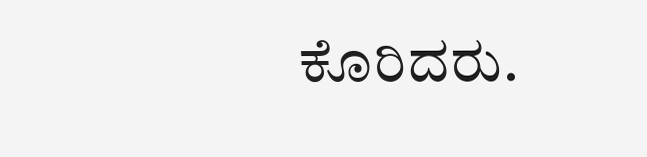ಕೊರಿದರು.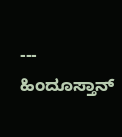---
ಹಿಂದೂಸ್ತಾನ್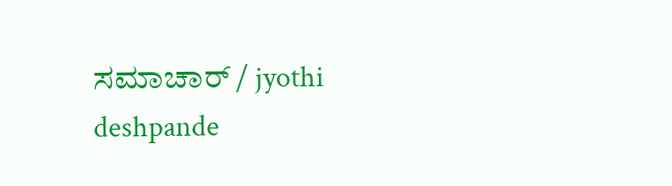ಸಮಾಚಾರ್ / jyothi deshpande